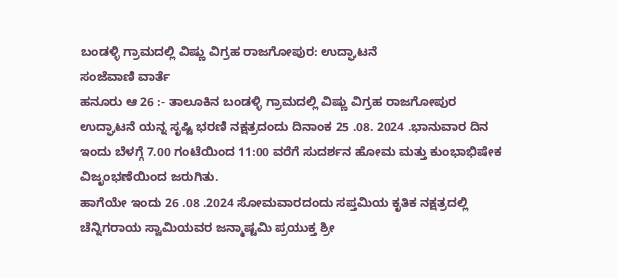ಬಂಡಳ್ಳಿ ಗ್ರಾಮದಲ್ಲಿ ವಿಷ್ಣು ವಿಗ್ರಹ ರಾಜಗೋಪುರ: ಉದ್ಘಾಟನೆ
ಸಂಜೆವಾಣಿ ವಾರ್ತೆ
ಹನೂರು ಆ 26 :- ತಾಲೂಕಿನ ಬಂಡಳ್ಳಿ ಗ್ರಾಮದಲ್ಲಿ ವಿಷ್ಣು ವಿಗ್ರಹ ರಾಜಗೋಪುರ ಉದ್ಘಾಟನೆ ಯನ್ನ ಸೃಷ್ಟಿ ಭರಣಿ ನಕ್ಷತ್ರದಂದು ದಿನಾಂಕ 25 .08. 2024 .ಭಾನುವಾರ ದಿನ ಇಂದು ಬೆಳಗ್ಗೆ 7.00 ಗಂಟೆಯಿಂದ 11:00 ವರೆಗೆ ಸುದರ್ಶನ ಹೋಮ ಮತ್ತು ಕುಂಭಾಭಿಷೇಕ ವಿಜೃಂಭಣೆಯಿಂದ ಜರುಗಿತು.
ಹಾಗೆಯೇ ಇಂದು 26 .08 .2024 ಸೋಮವಾರದಂದು ಸಪ್ತಮಿಯ ಕೃತಿಕ ನಕ್ಷತ್ರದಲ್ಲಿ ಚೆನ್ನಿಗರಾಯ ಸ್ವಾಮಿಯವರ ಜನ್ಮಾಷ್ಟಮಿ ಪ್ರಯುಕ್ತ ಶ್ರೀ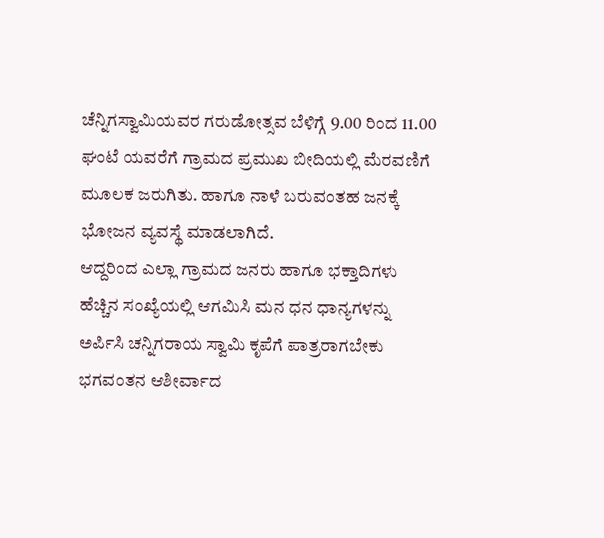ಚೆನ್ನಿಗಸ್ವಾಮಿಯವರ ಗರುಡೋತ್ಸವ ಬೆಳಿಗ್ಗೆ 9.00 ರಿಂದ 11.00 ಘಂಟೆ ಯವರೆಗೆ ಗ್ರಾಮದ ಪ್ರಮುಖ ಬೀದಿಯಲ್ಲಿ ಮೆರವಣಿಗೆ ಮೂಲಕ ಜರುಗಿತು. ಹಾಗೂ ನಾಳೆ ಬರುವಂತಹ ಜನಕ್ಕೆ ಭೋಜನ ವ್ಯವಸ್ಥೆ ಮಾಡಲಾಗಿದೆ.
ಆದ್ದರಿಂದ ಎಲ್ಲಾ ಗ್ರಾಮದ ಜನರು ಹಾಗೂ ಭಕ್ತಾದಿಗಳು ಹೆಚ್ಚಿನ ಸಂಖ್ಯೆಯಲ್ಲಿ ಆಗಮಿಸಿ ಮನ ಧನ ಧಾನ್ಯಗಳನ್ನು ಅರ್ಪಿಸಿ ಚನ್ನಿಗರಾಯ ಸ್ವಾಮಿ ಕೃಪೆಗೆ ಪಾತ್ರರಾಗಬೇಕು ಭಗವಂತನ ಆಶೀರ್ವಾದ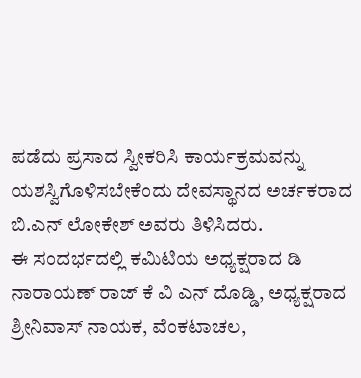ಪಡೆದು ಪ್ರಸಾದ ಸ್ವೀಕರಿಸಿ ಕಾರ್ಯಕ್ರಮವನ್ನು ಯಶಸ್ವಿಗೊಳಿಸಬೇಕೆಂದು ದೇವಸ್ಥಾನದ ಅರ್ಚಕರಾದ ಬಿ.ಎನ್ ಲೋಕೇಶ್ ಅವರು ತಿಳಿಸಿದರು.
ಈ ಸಂದರ್ಭದಲ್ಲಿ ಕಮಿಟಿಯ ಅಧ್ಯಕ್ಷರಾದ ಡಿ ನಾರಾಯಣ್ ರಾಜ್ ಕೆ ವಿ ಎನ್ ದೊಡ್ಡಿ, ಅಧ್ಯಕ್ಷರಾದ ಶ್ರೀನಿವಾಸ್ ನಾಯಕ, ವೆಂಕಟಾಚಲ,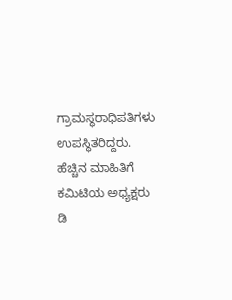ಗ್ರಾಮಸ್ಥರಾಧಿಪತಿಗಳು ಉಪಸ್ಥಿತರಿದ್ದರು.
ಹೆಚ್ಚಿನ ಮಾಹಿತಿಗೆ ಕಮಿಟಿಯ ಅಧ್ಯಕ್ಷರು ಡಿ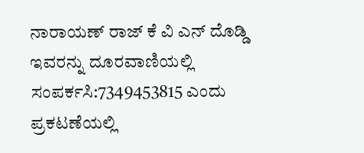ನಾರಾಯಣ್ ರಾಜ್ ಕೆ ವಿ ಎನ್ ದೊಡ್ಡಿ ಇವರನ್ನು ದೂರವಾಣಿಯಲ್ಲಿ
ಸಂಪರ್ಕಸಿ:7349453815 ಎಂದು ಪ್ರಕಟಣೆಯಲ್ಲಿ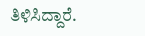ತಿಳಿಸಿದ್ದಾರೆ.